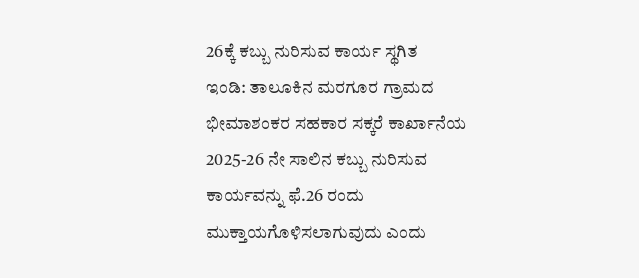26ಕ್ಕೆ ಕಬ್ಬು ನುರಿಸುವ ಕಾರ್ಯ ಸ್ಥಗಿತ
ಇಂಡಿ: ತಾಲೂಕಿನ ಮರಗೂರ ಗ್ರಾಮದ ಭೀಮಾಶಂಕರ ಸಹಕಾರ ಸಕ್ಕರೆ ಕಾರ್ಖಾನೆಯ 2025-26 ನೇ ಸಾಲಿನ ಕಬ್ಬು ನುರಿಸುವ ಕಾರ್ಯವನ್ನು ಫೆ.26 ರಂದು ಮುಕ್ತಾಯಗೊಳಿಸಲಾಗುವುದು ಎಂದು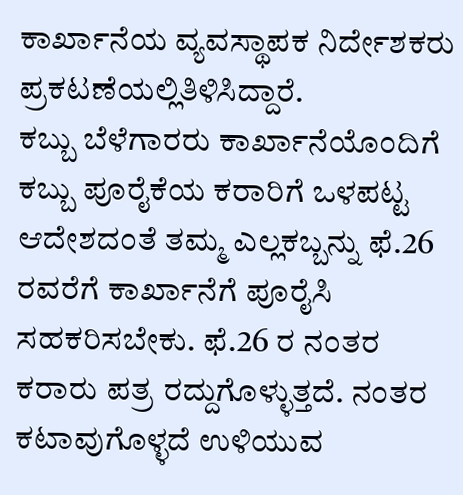ಕಾರ್ಖಾನೆಯ ವ್ಯವಸ್ಥಾಪಕ ನಿರ್ದೇಶಕರು ಪ್ರಕಟಣೆಯಲ್ಲಿತಿಳಿಸಿದ್ದಾರೆ.
ಕಬ್ಬು ಬೆಳೆಗಾರರು ಕಾರ್ಖಾನೆಯೊಂದಿಗೆ ಕಬ್ಬು ಪೂರೈಕೆಯ ಕರಾರಿಗೆ ಒಳಪಟ್ಟ ಆದೇಶದಂತೆ ತಮ್ಮ ಎಲ್ಲಕಬ್ಬನ್ನು ಫೆ.26 ರವರೆಗೆ ಕಾರ್ಖಾನೆಗೆ ಪೂರೈಸಿ ಸಹಕರಿಸಬೇಕು. ಫೆ.26 ರ ನಂತರ ಕರಾರು ಪತ್ರ ರದ್ದುಗೊಳ್ಳುತ್ತದೆ. ನಂತರ ಕಟಾವುಗೊಳ್ಳದೆ ಉಳಿಯುವ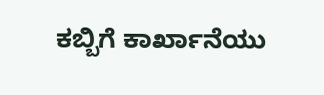ಕಬ್ಬಿಗೆ ಕಾರ್ಖಾನೆಯು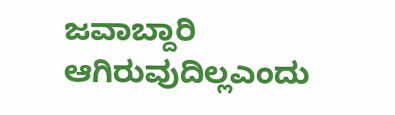ಜವಾಬ್ದಾರಿ ಆಗಿರುವುದಿಲ್ಲಎಂದು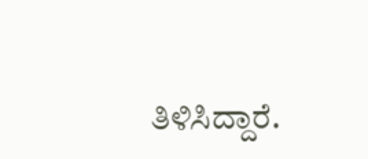ತಿಳಿಸಿದ್ದಾರೆ.